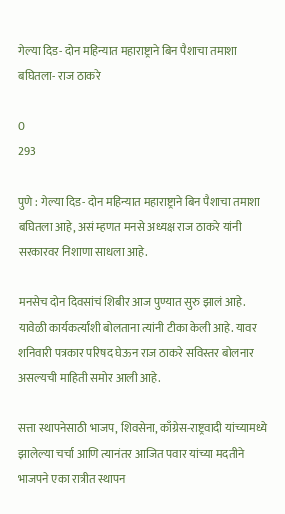गेल्या दिड- दोन महिन्यात महाराष्ट्राने बिन पैशाचा तमाशा बघितला- राज ठाकरे

0
293

पुणे : गेल्या दिड- दोन महिन्यात महाराष्ट्राने बिन पैशाचा तमाशा बघितला आहे, असं म्हणत मनसे अध्यक्ष राज ठाकरे यांनी सरकारवर निशाणा साधला आहे.

मनसेच दोन दिवसांचं शिबीर आज पुण्यात सुरु झालं आहे. यावेळी कार्यकर्त्यांशी बोलताना त्यांनी टीका केली आहे. यावर शनिवारी पत्रकार परिषद घेऊन राज ठाकरे सविस्तर बोलनार असल्यची माहिती समोर आली आहे.

सत्ता स्थापनेसाठी भाजप, शिवसेना, काँग्रेस-राष्ट्रवादी यांच्यामध्ये झालेल्या चर्चा आणि त्यानंतर आजित पवार यांच्या मदतीने भाजपने एका रात्रीत स्थापन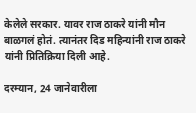केलेले सरकार. यावर राज ठाकरे यांनी मौन बाळगलं होतं. त्यानंतर दिड महिन्यांनी राज ठाकरे यांनी प्रितिक्रिया दिली आहे.

दरम्यान, 24 जानेवारीला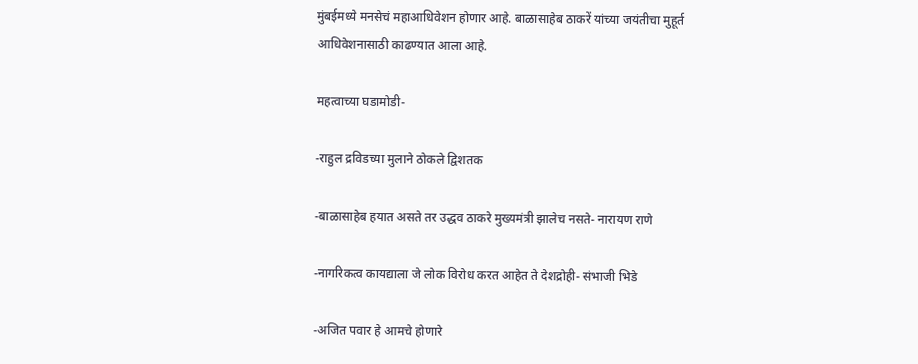मुंबईमध्ये मनसेचं महाआधिवेशन होणार आहे. बाळासाहेब ठाकरें यांच्या जयंतीचा मुहूर्त आधिवेशनासाठी काढण्यात आला आहे.

महत्वाच्या घडामोडी-

-राहुल द्रविडच्या मुलाने ठोकले द्विशतक

-बाळासाहेब हयात असते तर उद्धव ठाकरे मुख्यमंत्री झालेच नसते- नारायण राणे

-नागरिकत्व कायद्याला जे लोक विरोध करत आहेत ते देशद्रोही- संभाजी भिडे

-अजित पवार हे आमचे होणारे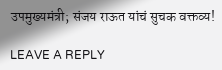उपमुख्यमंत्री; संजय राऊत यांचं सुचक वक्तव्य!

LEAVE A REPLY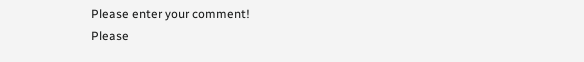Please enter your comment!
Please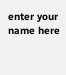enter your name here